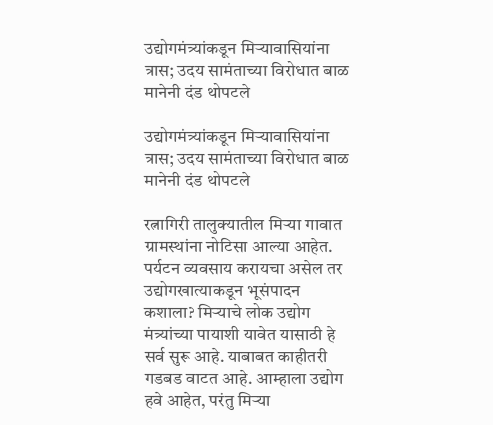उद्योगमंत्र्यांकडून मिऱ्यावासियांना त्रास; उदय सामंताच्या विरोधात बाळ मानेनी दंड थोपटले

उद्योगमंत्र्यांकडून मिऱ्यावासियांना त्रास; उदय सामंताच्या विरोधात बाळ मानेनी दंड थोपटले

रत्नागिरी तालुक्यातील मिऱ्या गावात ग्रामस्थांना नोटिसा आल्या आहेत. पर्यटन व्यवसाय करायचा असेल तर उद्योगखात्याकडून भूसंपादन कशाला? मिऱ्याचे लोक उद्योग मंत्र्यांच्या पायाशी यावेत यासाठी हे सर्व सुरू आहे. याबाबत काहीतरी गडबड वाटत आहे. आम्हाला उद्योग हवे आहेत, परंतु मिऱ्या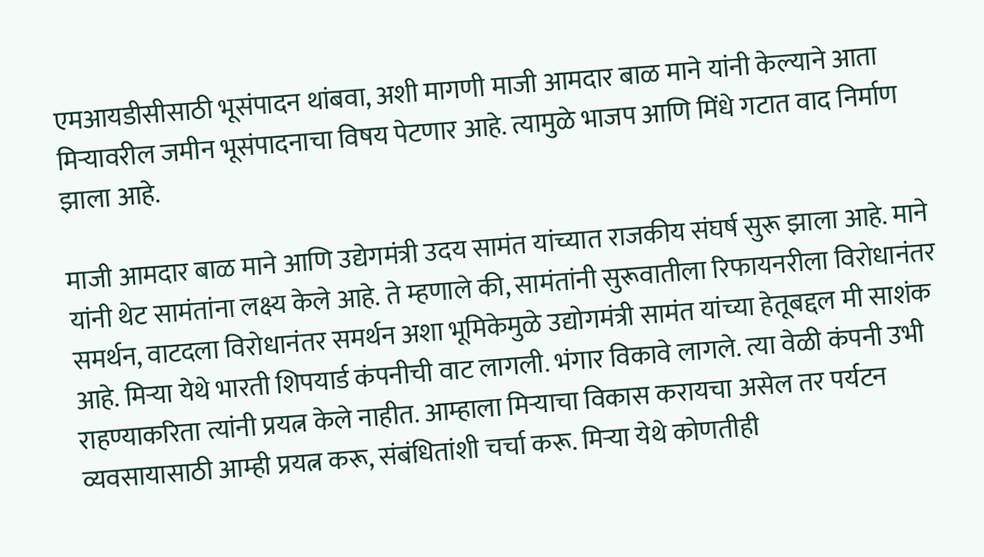एमआयडीसीसाठी भूसंपादन थांबवा, अशी मागणी माजी आमदार बाळ माने यांनी केल्याने आता मिऱ्यावरील जमीन भूसंपादनाचा विषय पेटणार आहे. त्यामुळे भाजप आणि मिंधे गटात वाद निर्माण झाला आहे.

माजी आमदार बाळ माने आणि उद्येगमंत्री उदय सामंत यांच्यात राजकीय संघर्ष सुरू झाला आहे. माने यांनी थेट सामंतांना लक्ष्य केले आहे. ते म्हणाले की, सामंतांनी सुरूवातीला रिफायनरीला विरोधानंतर समर्थन, वाटदला विरोधानंतर समर्थन अशा भूमिकेमुळे उद्योगमंत्री सामंत यांच्या हेतूबद्दल मी साशंक आहे. मिऱ्या येथे भारती शिपयार्ड कंपनीची वाट लागली. भंगार विकावे लागले. त्या वेळी कंपनी उभी राहण्याकरिता त्यांनी प्रयत्न केले नाहीत. आम्हाला मिऱ्याचा विकास करायचा असेल तर पर्यटन व्यवसायासाठी आम्ही प्रयत्न करू, संबंधितांशी चर्चा करू. मिऱ्या येथे कोणतीही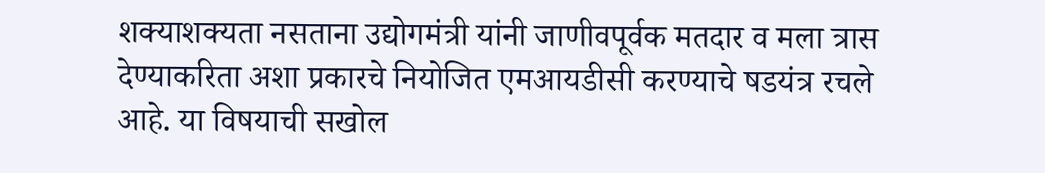शक्याशक्यता नसताना उद्योगमंत्री यांनी जाणीवपूर्वक मतदार व मला त्रास देण्याकरिता अशा प्रकारचे नियोजित एमआयडीसी करण्याचे षडयंत्र रचले आहे. या विषयाची सखोल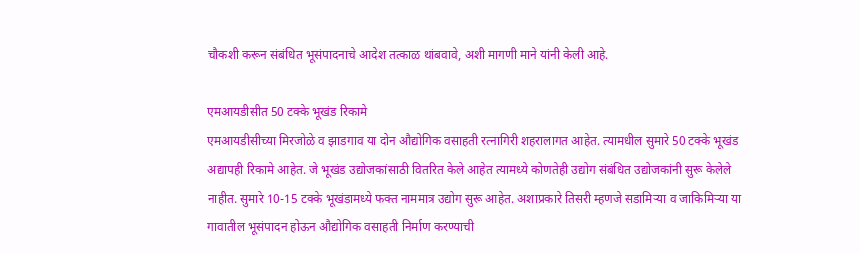चौकशी करून संबंधित भूसंपादनाचे आदेश तत्काळ थांबवावे, अशी मागणी माने यांनी केली आहे.

एमआयडीसीत 50 टक्के भूखंड रिकामे
एमआयडीसीच्या मिरजोळे व झाडगाव या दोन औद्योगिक वसाहती रत्नागिरी शहरालागत आहेत. त्यामधील सुमारे 50 टक्के भूखंड अद्यापही रिकामे आहेत. जे भूखंड उद्योजकांसाठी वितरित केले आहेत त्यामध्ये कोणतेही उद्योग संबंधित उद्योजकांनी सुरू केलेले नाहीत. सुमारे 10-15 टक्के भूखंडामध्ये फक्त नाममात्र उद्योग सुरू आहेत. अशाप्रकारे तिसरी म्हणजे सडामिऱ्या व जाकिमिऱ्या या गावातील भूसंपादन होऊन औद्योगिक वसाहती निर्माण करण्याची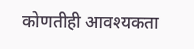कोणतीही आवश्यकता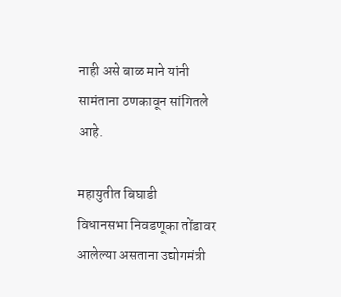नाही असे बाळ माने यांनी सामंताना ठणकावून सांगितले आहे.

महायुतीत बिघाडी
विधानसभा निवडणूका तोंडावर आलेल्या असताना उद्योगमंत्री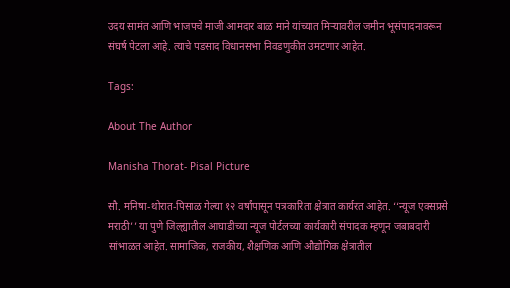उदय सामंत आणि भाजपचे माजी आमदार बाळ माने यांच्यात मिऱ्यावरील जमीन भूसंपादनावरून संघर्ष पेटला आहे. त्याचे पडसाद विधानसभा निवडणुकीत उमटणार आहेत.

Tags:

About The Author

Manisha Thorat- Pisal Picture

सौ. मनिषा-थोरात-पिसाळ गेल्या १२ वर्षांपासून पत्रकारिता क्षेत्रात कार्यरत आहेत. ‘‘न्यूज एक्सप्रसे मराठी’’ या पुणे जिल्ह्यातील आघाडीच्या न्यूज पोर्टलच्या कार्यकारी संपादक म्हणून जबाबदारी सांभाळत आहेत. सामाजिक, राजकीय, शैक्षणिक आणि औद्योगिक क्षेत्रातील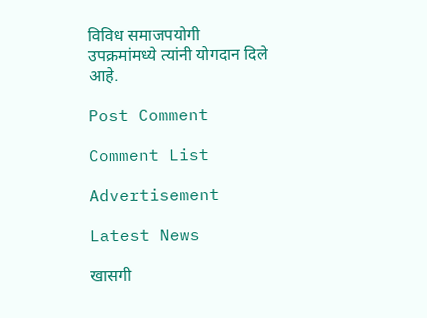विविध समाजपयोगी उपक्रमांमध्ये त्यांनी योगदान दिले आहे.

Post Comment

Comment List

Advertisement

Latest News

खासगी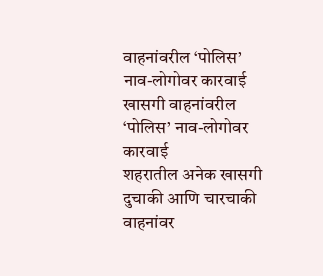वाहनांवरील ‘पोलिस’ नाव-लोगोवर कारवाई खासगी वाहनांवरील ‘पोलिस’ नाव-लोगोवर कारवाई
शहरातील अनेक खासगी दुचाकी आणि चारचाकी वाहनांवर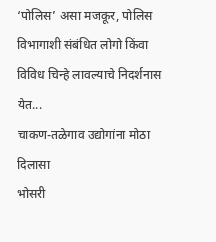‘पोलिस’ असा मजकूर, पोलिस विभागाशी संबंधित लोगो किंवा विविध चिन्हे लावल्याचे निदर्शनास येत...
चाकण-तळेगाव उद्योगांना मोठा दिलासा
भोसरी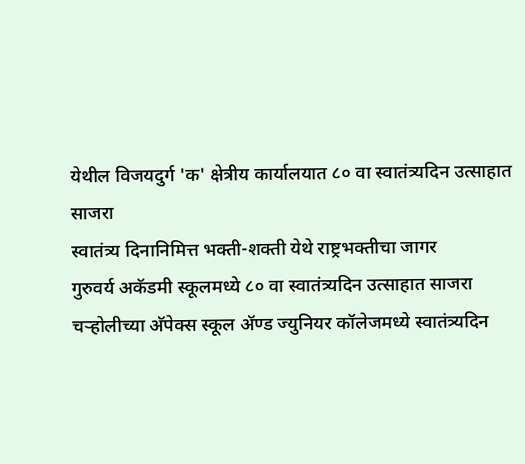येथील विजयदुर्ग 'क' क्षेत्रीय कार्यालयात ८० वा स्वातंत्र्यदिन उत्साहात साजरा
स्वातंत्र्य दिनानिमित्त भक्ती-शक्ती येथे राष्ट्रभक्तीचा जागर
गुरुवर्य अकॅडमी स्कूलमध्ये ८० वा स्वातंत्र्यदिन उत्साहात साजरा
चऱ्होलीच्या अ‍ॅपेक्स स्कूल अ‍ॅण्ड ज्युनियर कॉलेजमध्ये स्वातंत्र्यदिन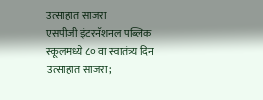उत्साहात साजरा
एसपीजी इंटरनॅशनल पब्लिक स्कूलमध्ये ८० वा स्वातंत्र्य दिन उत्साहात साजरा;